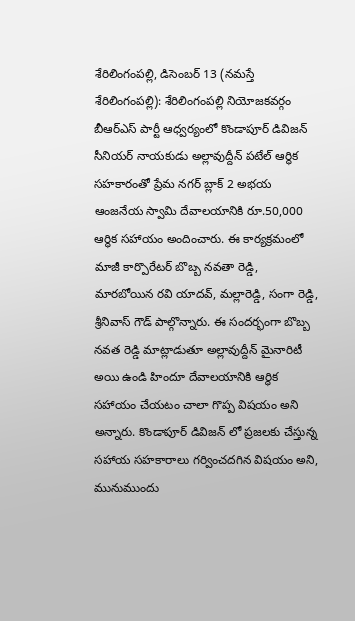శేరిలింగంపల్లి, డిసెంబర్ 13 (నమస్తే శేరిలింగంపల్లి): శేరిలింగంపల్లి నియోజకవర్గం బీఆర్ఎస్ పార్టీ ఆధ్వర్యంలో కొండాపూర్ డివిజన్ సీనియర్ నాయకుడు అల్లావుద్దీన్ పటేల్ ఆర్ధిక సహకారంతో ప్రేమ నగర్ బ్లాక్ 2 అభయ ఆంజనేయ స్వామి దేవాలయానికి రూ.50,000 ఆర్ధిక సహాయం అందించారు. ఈ కార్యక్రమంలో మాజీ కార్పొరేటర్ బొబ్బ నవతా రెడ్డి, మారబోయిన రవి యాదవ్, మల్లారెడ్డి, సంగా రెడ్డి, శ్రీనివాస్ గౌడ్ పాల్గొన్నారు. ఈ సందర్భంగా బొబ్బ నవత రెడ్డి మాట్లాడుతూ అల్లావుద్దీన్ మైనారిటీ అయి ఉండి హిందూ దేవాలయానికి ఆర్ధిక సహాయం చేయటం చాలా గొప్ప విషయం అని అన్నారు. కొండాపూర్ డివిజన్ లో ప్రజలకు చేస్తున్న సహాయ సహకారాలు గర్వించదగిన విషయం అని, మునుముందు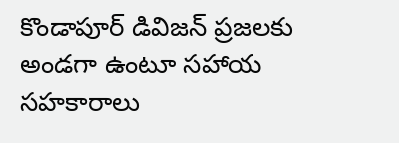కొండాపూర్ డివిజన్ ప్రజలకు అండగా ఉంటూ సహాయ సహకారాలు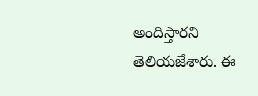అందిస్తారని తెలియజేశారు. ఈ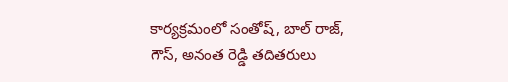కార్యక్రమంలో సంతోష్, బాల్ రాజ్, గౌస్, అనంత రెడ్డి తదితరులు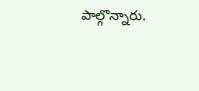పాల్గొన్నారు.